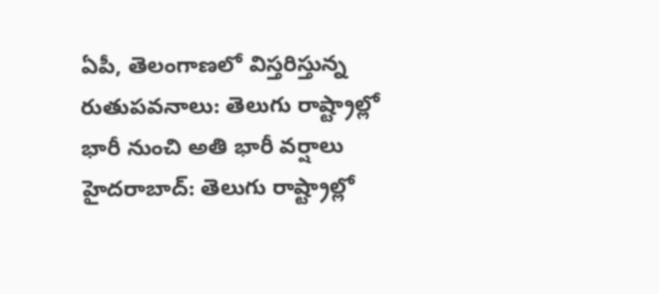ఏపీ, తెలంగాణలో విస్తరిస్తున్న రుతుపవనాలు: తెలుగు రాష్ట్రాల్లో భారీ నుంచి అతి భారీ వర్షాలు
హైదరాబాద్: తెలుగు రాష్ట్రాల్లో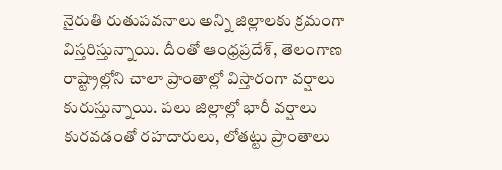నైరుతి రుతుపవనాలు అన్ని జిల్లాలకు క్రమంగా విస్తరిస్తున్నాయి. దీంతో ఆంధ్రప్రదేశ్, తెలంగాణ రాష్ట్రాల్లోని చాలా ప్రాంతాల్లో విస్తారంగా వర్షాలు కురుస్తున్నాయి. పలు జిల్లాల్లో భారీ వర్షాలు కురవడంతో రహదారులు, లోతట్టు ప్రాంతాలు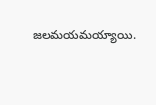జలమయమయ్యాయి.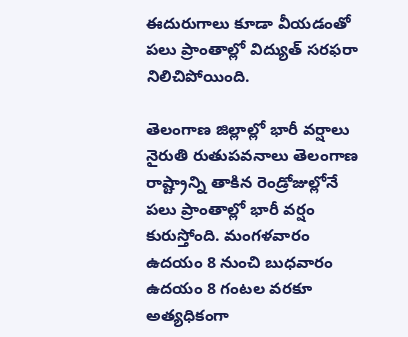ఈదురుగాలు కూడా వీయడంతో పలు ప్రాంతాల్లో విద్యుత్ సరఫరా నిలిచిపోయింది.

తెలంగాణ జిల్లాల్లో భారీ వర్షాలు
నైరుతి రుతుపవనాలు తెలంగాణ రాష్ట్రాన్ని తాకిన రెండ్రోజుల్లోనే పలు ప్రాంతాల్లో భారీ వర్షం కురుస్తోంది. మంగళవారం ఉదయం 8 నుంచి బుధవారం ఉదయం 8 గంటల వరకూ అత్యధికంగా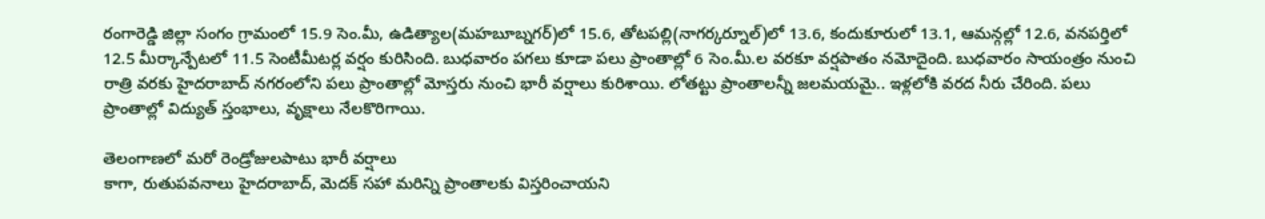రంగారెడ్డి జిల్లా సంగం గ్రామంలో 15.9 సెం.మీ, ఉడిత్యాల(మహబూబ్నగర్)లో 15.6, తోటపల్లి(నాగర్కర్నూల్)లో 13.6, కందుకూరులో 13.1, ఆమన్గల్లో 12.6, వనపర్తిలో 12.5 మీర్కాన్పేటలో 11.5 సెంటీమీటర్ల వర్షం కురిసింది. బుధవారం పగలు కూడా పలు ప్రాంతాల్లో 6 సెం.మీ.ల వరకూ వర్షపాతం నమోదైంది. బుధవారం సాయంత్రం నుంచి రాత్రి వరకు హైదరాబాద్ నగరంలోని పలు ప్రాంతాల్లో మోస్తరు నుంచి భారీ వర్షాలు కురిశాయి. లోతట్టు ప్రాంతాలన్నీ జలమయమై.. ఇళ్లలోకి వరద నీరు చేరింది. పలు ప్రాంతాల్లో విద్యుత్ స్తంభాలు, వృక్షాలు నేలకొరిగాయి.

తెలంగాణలో మరో రెండ్రోజులపాటు భారీ వర్షాలు
కాగా, రుతుపవనాలు హైదరాబాద్, మెదక్ సహా మరిన్ని ప్రాంతాలకు విస్తరించాయని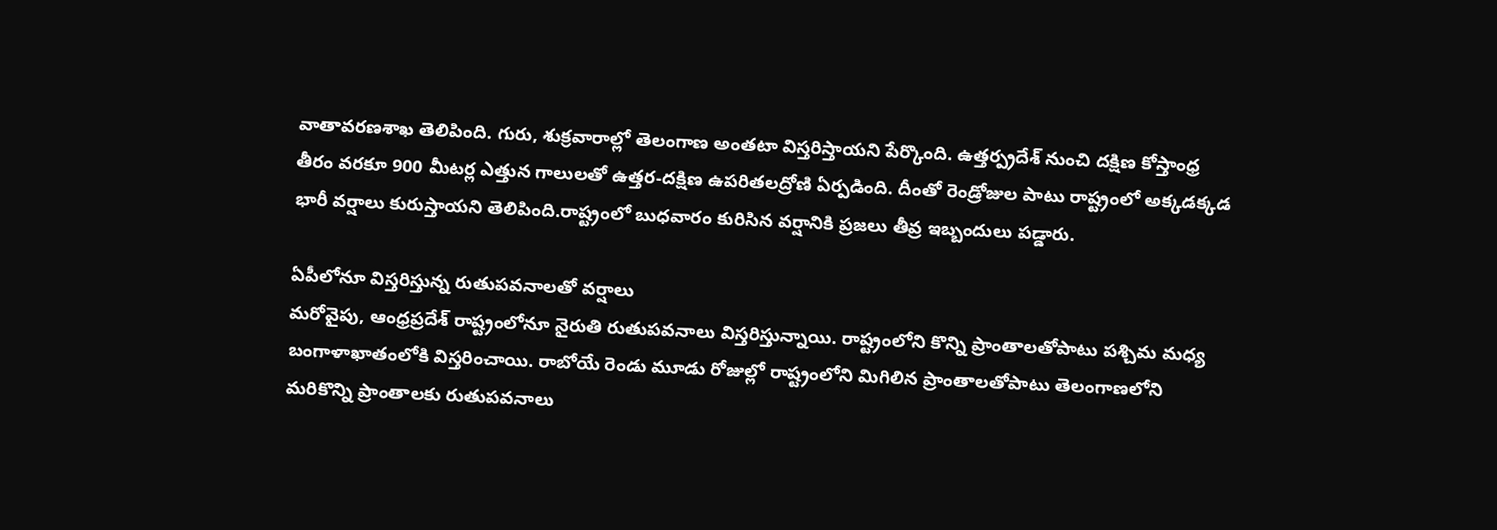వాతావరణశాఖ తెలిపింది. గురు, శుక్రవారాల్లో తెలంగాణ అంతటా విస్తరిస్తాయని పేర్కొంది. ఉత్తర్ప్రదేశ్ నుంచి దక్షిణ కోస్తాంధ్ర తీరం వరకూ 900 మీటర్ల ఎత్తున గాలులతో ఉత్తర-దక్షిణ ఉపరితలద్రోణి ఏర్పడింది. దీంతో రెండ్రోజుల పాటు రాష్ట్రంలో అక్కడక్కడ భారీ వర్షాలు కురుస్తాయని తెలిపింది.రాష్ట్రంలో బుధవారం కురిసిన వర్షానికి ప్రజలు తీవ్ర ఇబ్బందులు పడ్డారు.

ఏపీలోనూ విస్తరిస్తున్న రుతుపవనాలతో వర్షాలు
మరోవైపు, ఆంధ్రప్రదేశ్ రాష్ట్రంలోనూ నైరుతి రుతుపవనాలు విస్తరిస్తున్నాయి. రాష్ట్రంలోని కొన్ని ప్రాంతాలతోపాటు పశ్చిమ మధ్య బంగాళాఖాతంలోకి విస్తరించాయి. రాబోయే రెండు మూడు రోజుల్లో రాష్ట్రంలోని మిగిలిన ప్రాంతాలతోపాటు తెలంగాణలోని మరికొన్ని ప్రాంతాలకు రుతుపవనాలు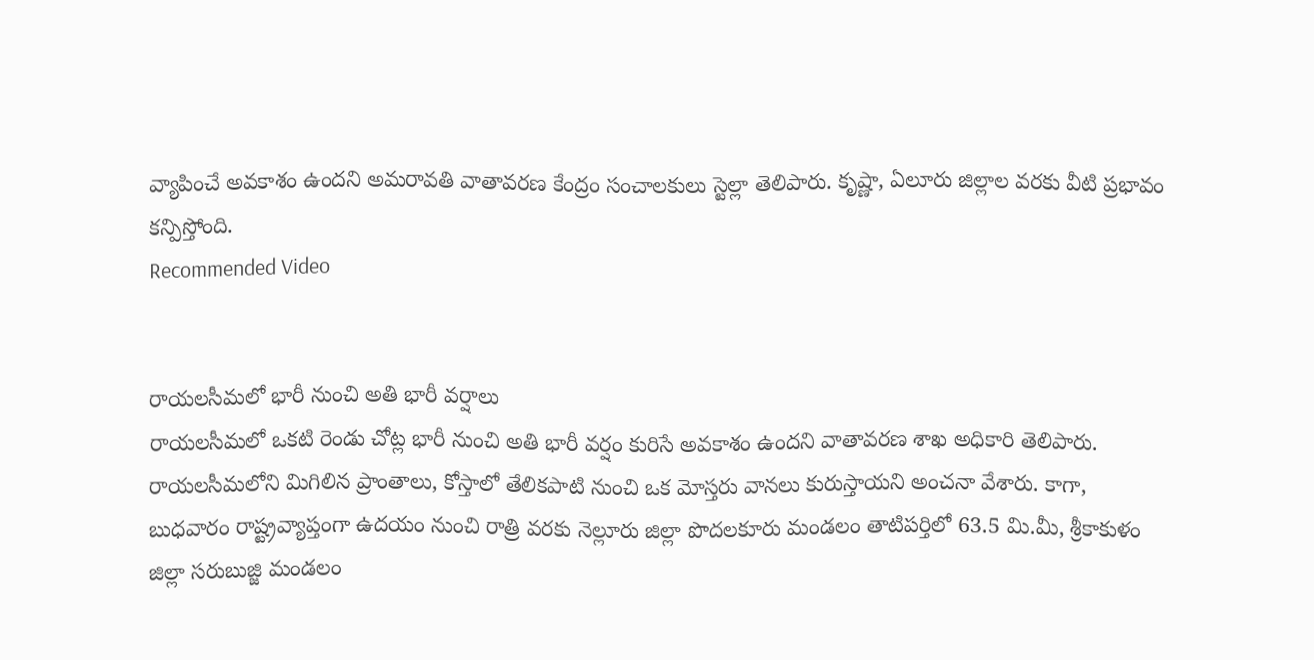వ్యాపించే అవకాశం ఉందని అమరావతి వాతావరణ కేంద్రం సంచాలకులు స్టెల్లా తెలిపారు. కృష్ణా, ఏలూరు జిల్లాల వరకు వీటి ప్రభావం కన్పిస్తోంది.
Recommended Video


రాయలసీమలో భారీ నుంచి అతి భారీ వర్షాలు
రాయలసీమలో ఒకటి రెండు చోట్ల భారీ నుంచి అతి భారీ వర్షం కురిసే అవకాశం ఉందని వాతావరణ శాఖ అధికారి తెలిపారు. రాయలసీమలోని మిగిలిన ప్రాంతాలు, కోస్తాలో తేలికపాటి నుంచి ఒక మోస్తరు వానలు కురుస్తాయని అంచనా వేశారు. కాగా, బుధవారం రాష్ట్రవ్యాప్తంగా ఉదయం నుంచి రాత్రి వరకు నెల్లూరు జిల్లా పొదలకూరు మండలం తాటిపర్తిలో 63.5 మి.మీ, శ్రీకాకుళం జిల్లా సరుబుజ్జి మండలం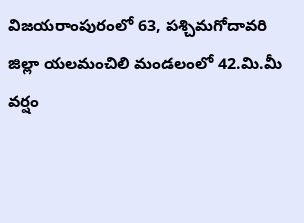విజయరాంపురంలో 63, పశ్చిమగోదావరి జిల్లా యలమంచిలి మండలంలో 42.మి.మీ వర్షం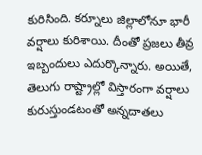కురిసింది. కర్నూలు జిల్లాలోనూ భారీ వర్షాలు కురిశాయి. దీంతో ప్రజలు తీవ్ర ఇబ్బందులు ఎదుర్కొన్నారు. అయితే, తెలుగు రాష్ట్రాల్లో విస్తారంగా వర్షాలు కురుస్తుండటంతో అన్నదాతలు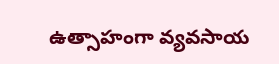ఉత్సాహంగా వ్యవసాయ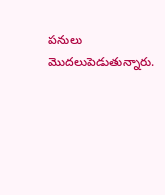పనులు మొదలుపెడుతున్నారు.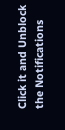Click it and Unblock the Notifications